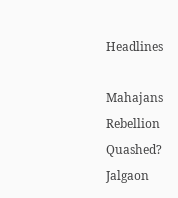Headlines

Mahajans Rebellion Quashed? Jalgaon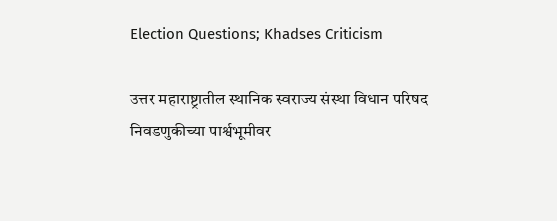Election Questions; Khadses Criticism

उत्तर महाराष्ट्रातील स्थानिक स्वराज्य संस्था विधान परिषद निवडणुकीच्या पार्श्वभूमीवर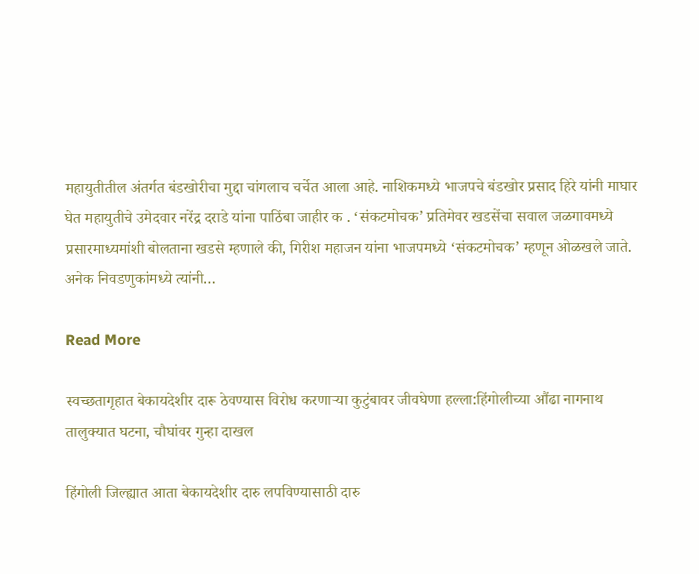महायुतीतील अंतर्गत बंडखोरीचा मुद्दा चांगलाच चर्चेत आला आहे. नाशिकमध्ये भाजपचे बंडखोर प्रसाद हिरे यांनी माघार घेत महायुतीचे उमेदवार नरेंद्र दराडे यांना पाठिंबा जाहीर क . ‘संकटमोचक’ प्रतिमेवर खडसेंचा सवाल जळगावमध्ये प्रसारमाध्यमांशी बोलताना खडसे म्हणाले की, गिरीश महाजन यांना भाजपमध्ये ‘संकटमोचक’ म्हणून ओळखले जाते. अनेक निवडणुकांमध्ये त्यांनी…

Read More

स्वच्छतागृहात बेकायदेशीर दारू ठेवण्यास विरोध करणाऱ्या कुटुंबावर जीवघेणा हल्ला:हिंगोलीच्या औंढा नागनाथ तालुक्यात घटना, चौघांवर गुन्हा दाखल

हिंगोली जिल्ह्यात आता बेकायदेशीर दारु लपविण्यासाठी दारु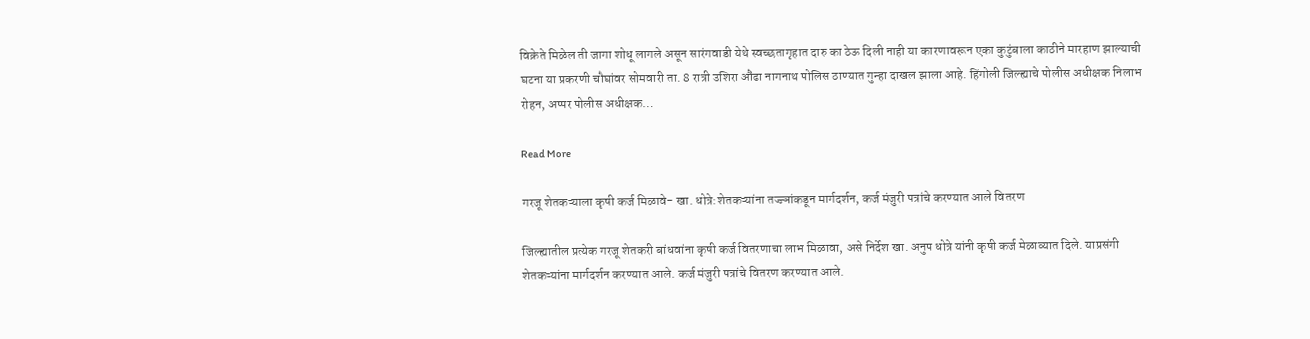विक्रेते मिळेल ती जागा शोधू लागले असून सारंगवाडी येथे स्वच्छतागृहात दारु का ठेऊ दिली नाही या कारणावरून एका कुटुंबाला काठीने मारहाण झाल्याची घटना या प्रकरणी चौघांवर सोमवारी ता. 8 रात्री उशिरा औंढा नागनाथ पोलिस ठाण्यात गुन्हा दाखल झाला आहे. हिंगोली जिल्ह्याचे पोलीस अधीक्षक निलाभ रोहन, अप्पर पोलीस अधीक्षक…

Read More

गरजू शेतकऱ्याला कृषी कर्ज मिळावे- खा. धोत्रे:शेतकऱ्यांना तज्ज्ञांकडून मार्गदर्शन, कर्ज मंजुरी पत्रांचे करण्यात आले वितरण

जिल्ह्यातील प्रत्येक गरजू शेतकरी बांधवांना कृषी कर्ज वितरणाचा लाभ मिळावा, असे निर्देश खा. अनुप धोत्रे यांनी कृषी कर्ज मेळाव्यात दिले. याप्रसंगी शेतकऱ्यांना मार्गदर्शन करण्यात आले. कर्ज मंजुरी पत्रांचे वितरण करण्यात आले.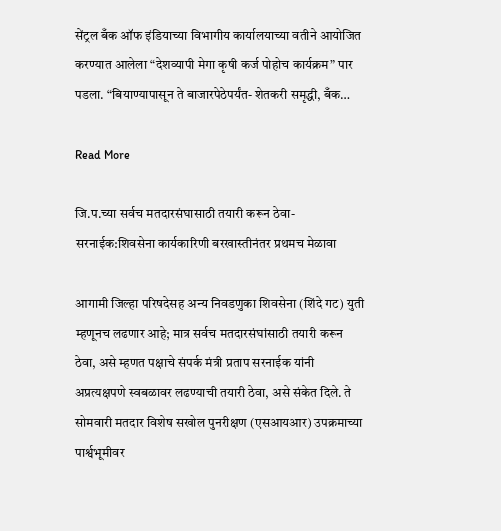सेंट्रल बँक ऑफ इंडियाच्या विभागीय कार्यालयाच्या वतीने आयोजित करण्यात आलेला “देशव्यापी मेगा कृषी कर्ज पोहोच कार्यक्रम” पार पडला. “बियाण्यापासून ते बाजारपेठेपर्यंत- शेतकरी समृद्धी, बँक…

Read More

जि.प.च्या सर्वच मतदारसंघासाठी तयारी करून ठेवा- सरनाईक:शिवसेना कार्यकारिणी बरखास्तीनंतर प्रथमच मेळावा

आगामी जिल्हा परिषदेसह अन्य निवडणुका शिवसेना (शिंदे गट) युती म्हणूनच लढणार आहे; मात्र सर्वच मतदारसंघांसाठी तयारी करून ठेवा, असे म्हणत पक्षाचे संपर्क मंत्री प्रताप सरनाईक यांनी अप्रत्यक्षपणे स्वबळावर लढण्याची तयारी ठेवा, असे संकेत दिले. ते सोमवारी मतदार विशेष सखोल पुनरीक्षण (एसआयआर) उपक्रमाच्या पार्श्वभूमीवर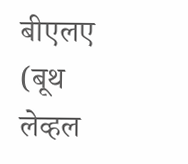बीएलए (बूथ लेव्हल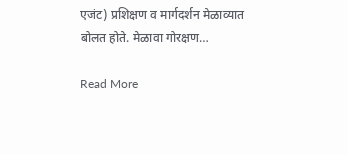एजंट) प्रशिक्षण व मार्गदर्शन मेळाव्यात बोलत होते. मेळावा गोरक्षण…

Read More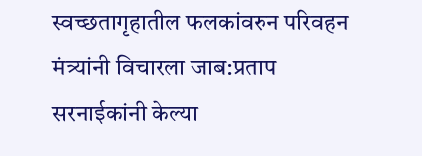स्वच्छतागृहातील फलकांवरुन परिवहन मंत्र्यांनी विचारला जाब:प्रताप सरनाईकांनी केल्या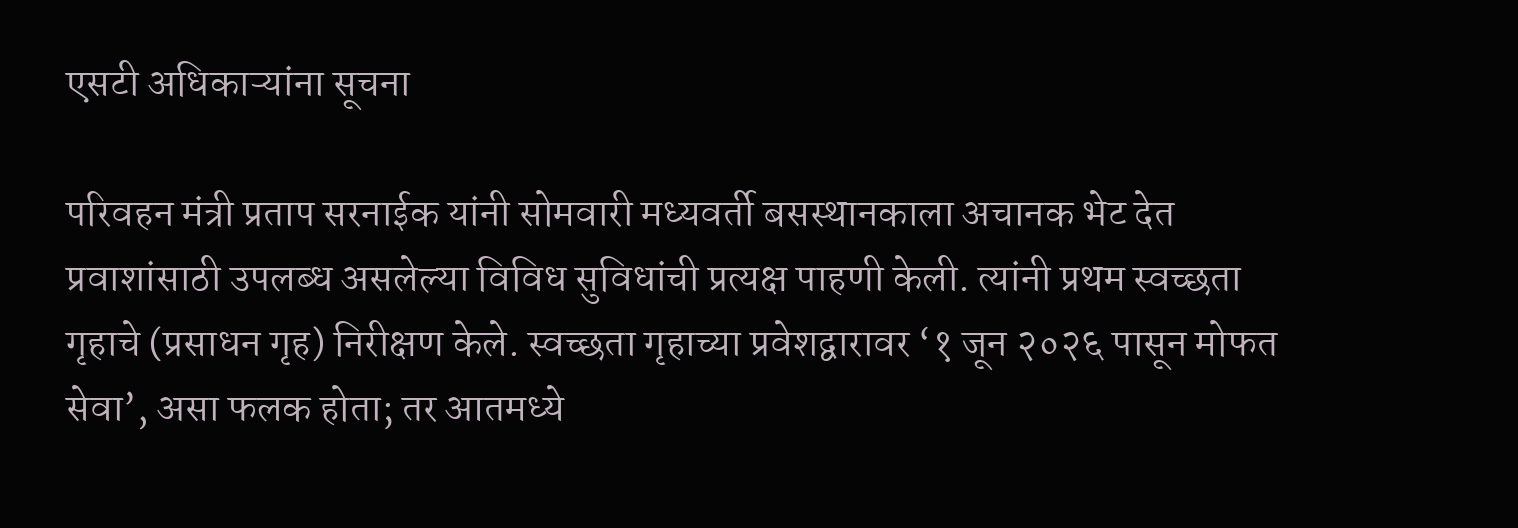एसटी अधिकाऱ्यांना सूचना

परिवहन मंत्री प्रताप सरनाईक यांनी सोमवारी मध्यवर्ती बसस्थानकाला अचानक भेट देत प्रवाशांसाठी उपलब्ध असलेल्या विविध सुविधांची प्रत्यक्ष पाहणी केली. त्यांनी प्रथम स्वच्छता गृहाचे (प्रसाधन गृह) निरीक्षण केले. स्वच्छता गृहाच्या प्रवेशद्वारावर ‘१ जून २०२६ पासून मोफत सेवा’, असा फलक होता; तर आतमध्ये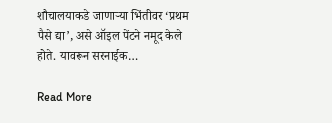शौचालयाकडे जाणाऱ्या भिंतीवर ‘प्रथम पैसे द्या’, असे ऑइल पेंटने नमूद केले होते. यावरून सरनाईक…

Read More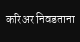करिअर निवडताना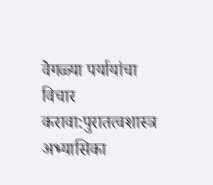वेगळ्या पर्यायांचा विचार करावा:पुरातत्वशास्त्र अभ्यासिका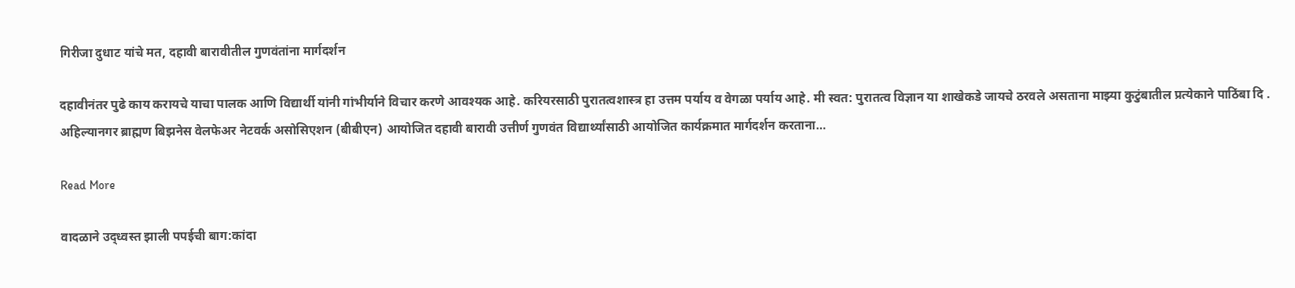गिरीजा दुधाट यांचे मत, दहावी बारावीतील गुणवंतांना मार्गदर्शन

दहावीनंतर पुढे काय करायचे याचा पालक आणि विद्यार्थी यांनी गांभीर्याने विचार करणे आवश्यक आहे. करियरसाठी पुरातत्वशास्त्र हा उत्तम पर्याय व वेगळा पर्याय आहे. मी स्वत: पुरातत्व विज्ञान या शाखेकडे जायचे ठरवले असताना माझ्या कुटुंबातील प्रत्येकाने पाठिंबा दि . अहिल्यानगर ब्राह्मण बिझनेस वेलफेअर नेटवर्क असोसिएशन (बीबीएन) आयोजित दहावी बारावी उत्तीर्ण गुणवंत विद्यार्थ्यांसाठी आयोजित कार्यक्रमात मार्गदर्शन करताना…

Read More

वादळाने उद‌्ध्वस्त झाली पपईची बाग:कांदा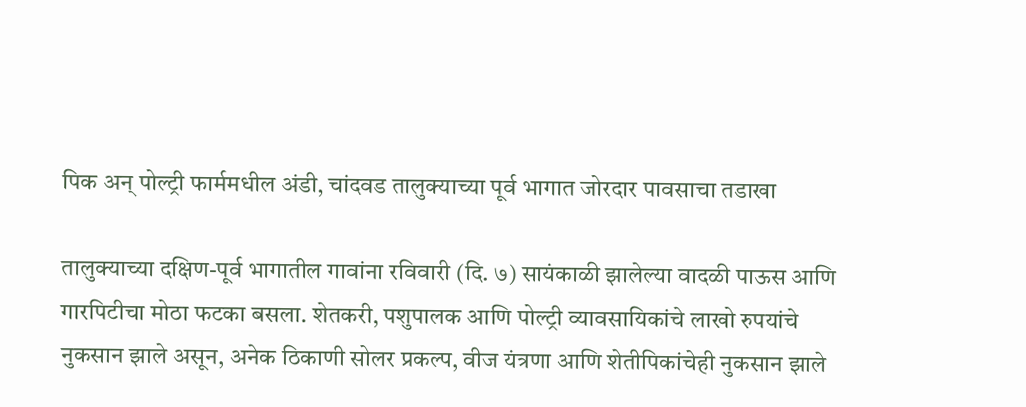पिक अन् पोल्ट्री फार्ममधील अंडी, चांदवड तालुक्याच्या पूर्व भागात जोरदार पावसाचा तडा‌खा

तालुक्याच्या दक्षिण-पूर्व भागातील गावांना रविवारी (दि. ७) सायंकाळी झालेल्या वादळी पाऊस आणि गारपिटीचा मोठा फटका बसला. शेतकरी, पशुपालक आणि पोल्ट्री व्यावसायिकांचे लाखो रुपयांचे नुकसान झाले असून, अनेक ठिकाणी सोलर प्रकल्प, वीज यंत्रणा आणि शेतीपिकांचेही नुकसान झाले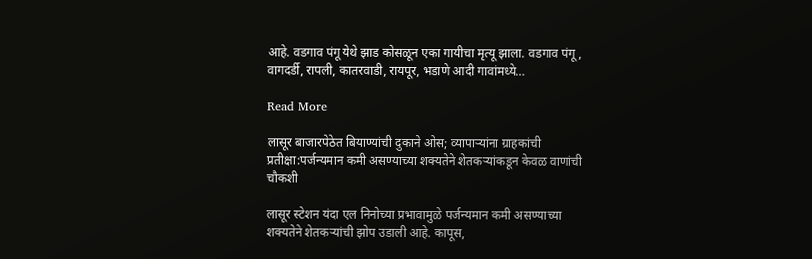आहे. वडगाव पंगू येथे झाड कोसळून एका गायीचा मृत्यू झाला. वडगाव पंगू, वागदर्डी, रापली, कातरवाडी, रायपूर, भडाणे आदी गावांमध्ये…

Read More

लासूर बाजारपेठेत बियाण्यांची दुकाने ओस; व्यापाऱ्यांना ग्राहकांची प्रतीक्षा:पर्जन्यमान कमी असण्याच्या शक्यतेने शेतकऱ्यांकडून केवळ वाणांची चौकशी

लासूर स्टेशन यंदा एल निनोच्या प्रभावामुळे पर्जन्यमान कमी असण्याच्या शक्यतेने शेतकऱ्यांची झोप उडाली आहे. कापूस,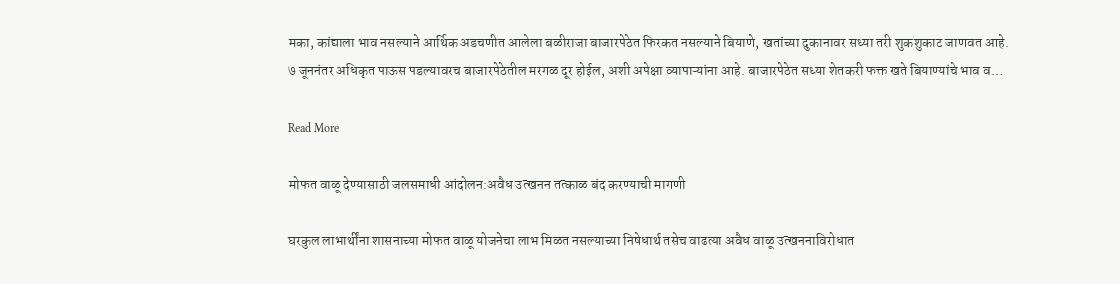मका, कांद्याला भाव नसल्याने आर्थिक अडचणीत आलेला बळीराजा बाजारपेठेत फिरकत नसल्याने बियाणे, खतांच्या दुकानावर सध्या तरी शुकशुकाट जाणवत आहे. ७ जूननंतर अधिकृत पाऊस पडल्यावरच बाजारपेठेतील मरगळ दूर होईल, अशी अपेक्षा व्यापाऱ्यांना आहे. बाजारपेठेत सध्या शेतकरी फक्त खते बियाण्यांचे भाव व…

Read More

मोफत वाळू देण्यासाठी जलसमाधी आंदोलन:अवैध उत्खनन तत्काळ बंद करण्याची मागणी

घरकुल लाभार्थींना शासनाच्या मोफत वाळू योजनेचा लाभ मिळत नसल्याच्या निषेधार्थ तसेच वाढत्या अवैध वाळू उत्खननाविरोधात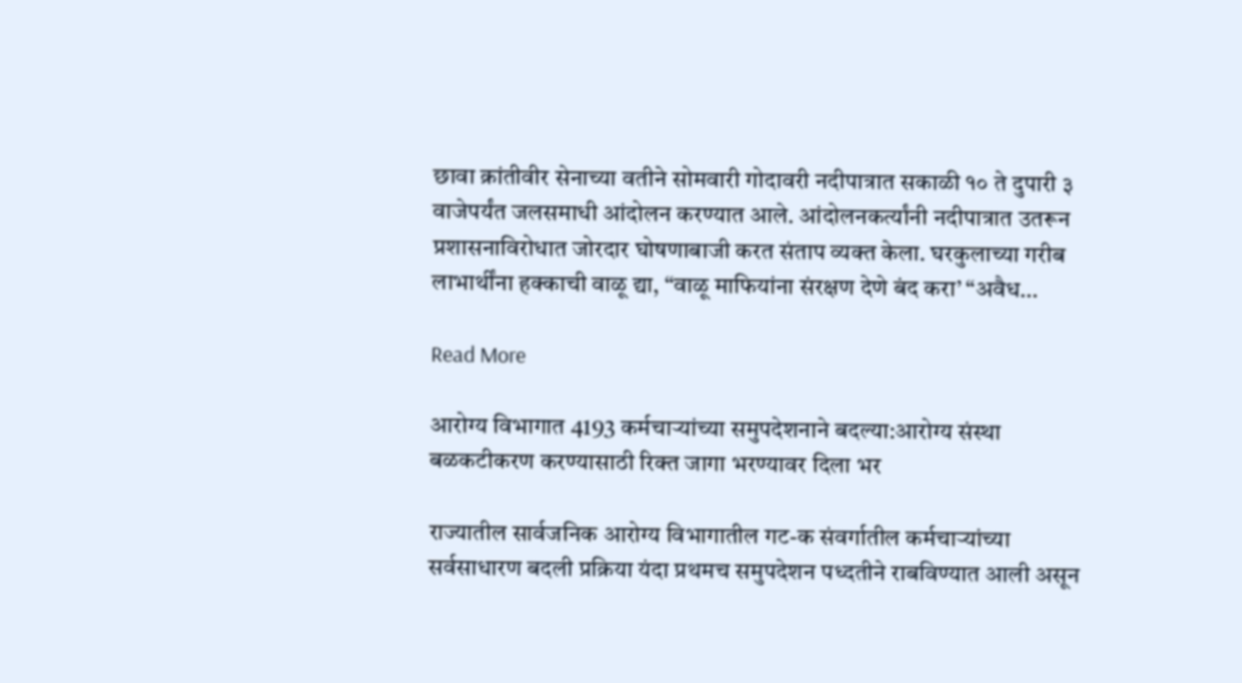छावा क्रांतीवीर सेनाच्या वतीने सोमवारी गोदावरी नदीपात्रात सकाळी १० ते दुपारी ३ वाजेपर्यंत जलसमाधी आंदोलन करण्यात आले. आंदोलनकर्त्यांनी नदीपात्रात उतरून प्रशासनाविरोधात जोरदार घोषणाबाजी करत संताप व्यक्त केला. घरकुलाच्या गरीब लाभार्थींना हक्काची वाळू द्या, “वाळू माफियांना संरक्षण देणे बंद करा’ “अवैध…

Read More

आरोग्य विभागात 4193 कर्मचाऱ्यांच्या समुपदेशनाने बदल्या:आरोग्य संस्था बळकटीकरण करण्यासाठी रिक्त जागा भरण्यावर दिला भर

राज्यातील सार्वजनिक आरोग्य विभागातील गट-क संवर्गातील कर्मचाऱ्यांच्या सर्वसाधारण बदली प्रक्रिया यंदा प्रथमच समुपदेशन पध्दतीने राबविण्यात आली असून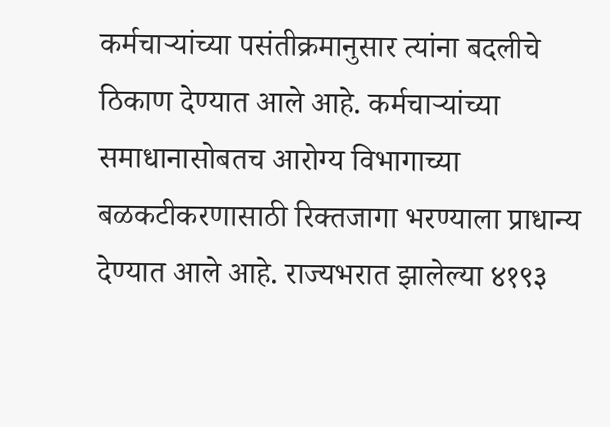कर्मचाऱ्यांच्या पसंतीक्रमानुसार त्यांना बदलीचे ठिकाण देण्यात आले आहे. कर्मचाऱ्यांच्या समाधानासोबतच आरोग्य विभागाच्या बळकटीकरणासाठी रिक्तजागा भरण्याला प्राधान्य देण्यात आले आहे. राज्यभरात झालेल्या ४१९३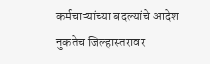कर्मचाऱ्यांच्या बदल्यांचे आदेश नुकतेच जिल्हास्तरावर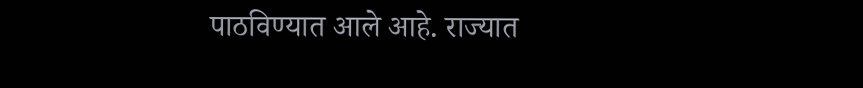पाठविण्यात आले आहे. राज्यात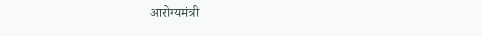आरोग्यमंत्री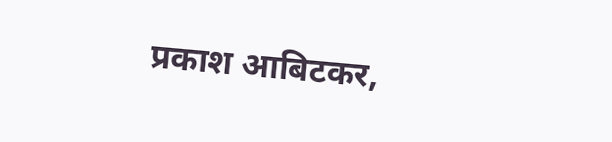प्रकाश आबिटकर,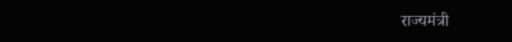राज्यमंत्री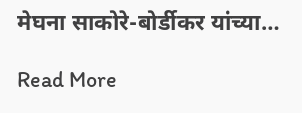मेघना साकोरे-बोर्डीकर यांच्या…

Read More